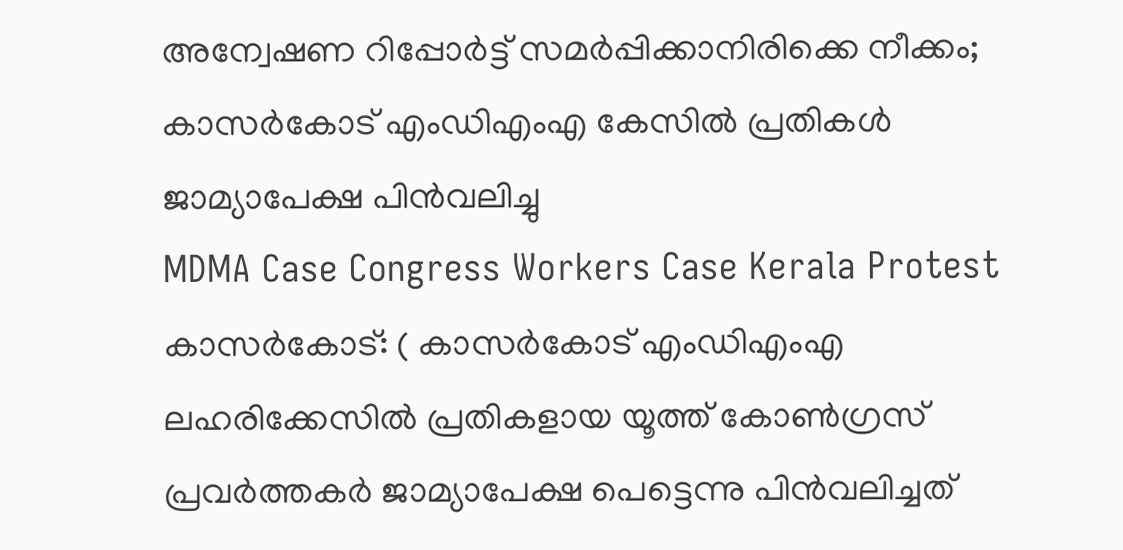അന്വേഷണ റിപ്പോർട്ട് സമർപ്പിക്കാനിരിക്കെ നീക്കം; കാസർകോട് എംഡിഎംഎ കേസിൽ പ്രതികൾ ജാമ്യാപേക്ഷ പിൻവലിച്ചു
MDMA Case Congress Workers Case Kerala Protest കാസർകോട്: ( കാസർകോട് എംഡിഎംഎ ലഹരിക്കേസിൽ പ്രതികളായ യൂത്ത് കോൺഗ്രസ് പ്രവർത്തകർ ജാമ്യാപേക്ഷ പെട്ടെന്നു പിൻവലിച്ചത്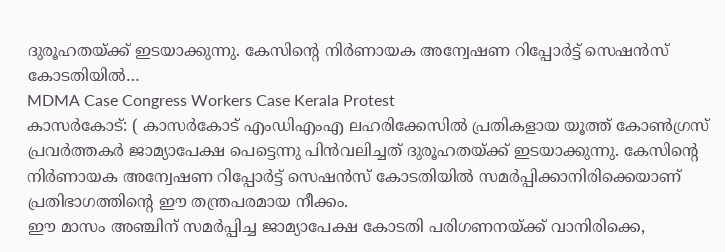ദുരൂഹതയ്ക്ക് ഇടയാക്കുന്നു. കേസിന്റെ നിർണായക അന്വേഷണ റിപ്പോർട്ട് സെഷൻസ് കോടതിയിൽ…
MDMA Case Congress Workers Case Kerala Protest
കാസർകോട്: ( കാസർകോട് എംഡിഎംഎ ലഹരിക്കേസിൽ പ്രതികളായ യൂത്ത് കോൺഗ്രസ് പ്രവർത്തകർ ജാമ്യാപേക്ഷ പെട്ടെന്നു പിൻവലിച്ചത് ദുരൂഹതയ്ക്ക് ഇടയാക്കുന്നു. കേസിന്റെ നിർണായക അന്വേഷണ റിപ്പോർട്ട് സെഷൻസ് കോടതിയിൽ സമർപ്പിക്കാനിരിക്കെയാണ് പ്രതിഭാഗത്തിന്റെ ഈ തന്ത്രപരമായ നീക്കം.
ഈ മാസം അഞ്ചിന് സമർപ്പിച്ച ജാമ്യാപേക്ഷ കോടതി പരിഗണനയ്ക്ക് വാനിരിക്കെ,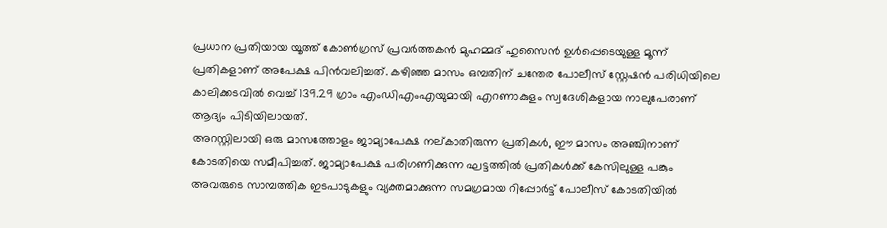പ്രധാന പ്രതിയായ യൂത്ത് കോൺഗ്രസ് പ്രവർത്തകൻ മുഹമ്മദ് ഹുസൈൻ ഉൾപ്പെടെയുള്ള മൂന്ന് പ്രതികളാണ് അപേക്ഷ പിൻവലിച്ചത്. കഴിഞ്ഞ മാസം ഒമ്പതിന് ചന്തേര പോലീസ് സ്റ്റേഷൻ പരിധിയിലെ കാലിക്കടവിൽ വെച്ച് 139.29 ഗ്രാം എംഡിഎംഎയുമായി എറണാകുളം സ്വദേശികളായ നാലുപേരാണ് ആദ്യം പിടിയിലായത്.
അറസ്റ്റിലായി ഒരു മാസത്തോളം ജാമ്യാപേക്ഷ നല്കാതിരുന്ന പ്രതികൾ, ഈ മാസം അഞ്ചിനാണ് കോടതിയെ സമീപിച്ചത്. ജാമ്യാപേക്ഷ പരിഗണിക്കുന്ന ഘട്ടത്തിൽ പ്രതികൾക്ക് കേസിലുള്ള പങ്കും അവരുടെ സാമ്പത്തിക ഇടപാടുകളും വ്യക്തമാക്കുന്ന സമഗ്രമായ റിപ്പോർട്ട് പോലീസ് കോടതിയിൽ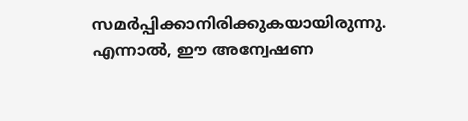സമർപ്പിക്കാനിരിക്കുകയായിരുന്നു.
എന്നാൽ, ഈ അന്വേഷണ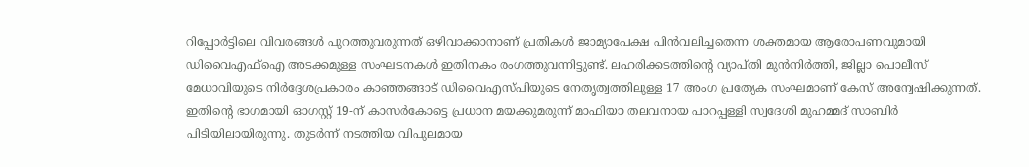റിപ്പോർട്ടിലെ വിവരങ്ങൾ പുറത്തുവരുന്നത് ഒഴിവാക്കാനാണ് പ്രതികൾ ജാമ്യാപേക്ഷ പിൻവലിച്ചതെന്ന ശക്തമായ ആരോപണവുമായി ഡിവൈഎഫ്ഐ അടക്കമുള്ള സംഘടനകൾ ഇതിനകം രംഗത്തുവന്നിട്ടുണ്ട്. ലഹരിക്കടത്തിന്റെ വ്യാപ്തി മുൻനിർത്തി, ജില്ലാ പൊലീസ് മേധാവിയുടെ നിർദ്ദേശപ്രകാരം കാഞ്ഞങ്ങാട് ഡിവൈഎസ്പിയുടെ നേതൃത്വത്തിലുള്ള 17 അംഗ പ്രത്യേക സംഘമാണ് കേസ് അന്വേഷിക്കുന്നത്.
ഇതിന്റെ ഭാഗമായി ഓഗസ്റ്റ് 19-ന് കാസർകോട്ടെ പ്രധാന മയക്കുമരുന്ന് മാഫിയാ തലവനായ പാറപ്പള്ളി സ്വദേശി മുഹമ്മദ് സാബിർ പിടിയിലായിരുന്നു. തുടർന്ന് നടത്തിയ വിപുലമായ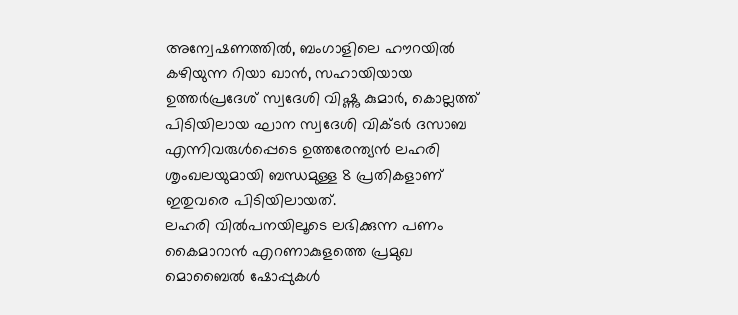അന്വേഷണത്തിൽ, ബംഗാളിലെ ഹൗറയിൽ കഴിയുന്ന റിയാ ഖാൻ, സഹായിയായ ഉത്തർപ്രദേശ് സ്വദേശി വിഷ്ണു കുമാർ, കൊല്ലത്ത് പിടിയിലായ ഘാന സ്വദേശി വിക്ടർ ദസാബ എന്നിവരുൾപ്പെടെ ഉത്തരേന്ത്യൻ ലഹരി ശൃംഖലയുമായി ബന്ധമുള്ള 8 പ്രതികളാണ് ഇതുവരെ പിടിയിലായത്.
ലഹരി വിൽപനയിലൂടെ ലഭിക്കുന്ന പണം കൈമാറാൻ എറണാകുളത്തെ പ്രമുഖ മൊബൈൽ ഷോപ്പുകൾ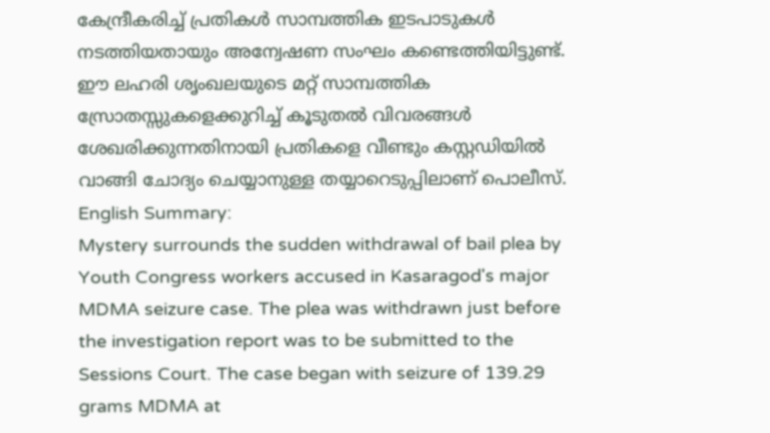കേന്ദ്രീകരിച്ച് പ്രതികൾ സാമ്പത്തിക ഇടപാടുകൾ നടത്തിയതായും അന്വേഷണ സംഘം കണ്ടെത്തിയിട്ടുണ്ട്. ഈ ലഹരി ശൃംഖലയുടെ മറ്റ് സാമ്പത്തിക സ്രോതസ്സുകളെക്കുറിച്ച് കൂടുതൽ വിവരങ്ങൾ ശേഖരിക്കുന്നതിനായി പ്രതികളെ വീണ്ടും കസ്റ്റഡിയിൽ വാങ്ങി ചോദ്യം ചെയ്യാനുള്ള തയ്യാറെടുപ്പിലാണ് പൊലീസ്.
English Summary:
Mystery surrounds the sudden withdrawal of bail plea by Youth Congress workers accused in Kasaragod's major MDMA seizure case. The plea was withdrawn just before the investigation report was to be submitted to the Sessions Court. The case began with seizure of 139.29 grams MDMA at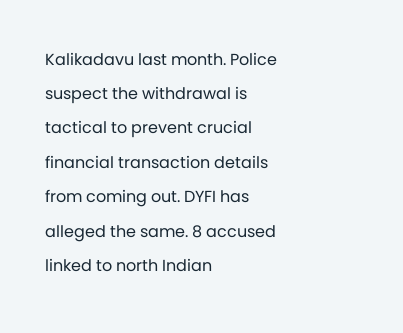Kalikadavu last month. Police suspect the withdrawal is tactical to prevent crucial financial transaction details from coming out. DYFI has alleged the same. 8 accused linked to north Indian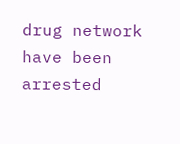drug network have been arrested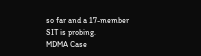so far and a 17-member SIT is probing.
MDMA Case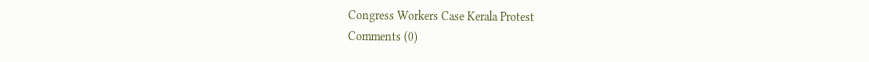Congress Workers Case Kerala Protest
Comments (0)